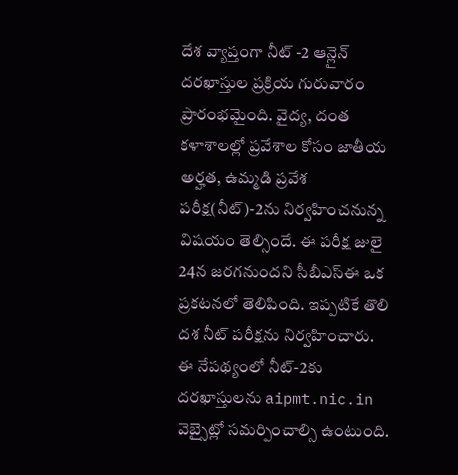దేశ వ్యాప్తంగా నీట్ -2 ఆన్లైన్ దరఖాస్తుల ప్రక్రియ గురువారం ప్రారంభమైంది. వైద్య, దంత కళాశాలల్లో ప్రవేశాల కోసం జాతీయ అర్హత, ఉమ్మడి ప్రవేశ పరీక్ష(నీట్)-2ను నిర్వహించనున్న విషయం తెల్సిందే. ఈ పరీక్ష జులై 24న జరగనుందని సీబీఎస్ఈ ఒక ప్రకటనలో తెలిపింది. ఇప్పటికే తొలి దశ నీట్ పరీక్షను నిర్వహించారు.
ఈ నేపథ్యంలో నీట్-2కు దరఖాస్తులను aipmt.nic.in వెబ్సైట్లో సమర్పించాల్సి ఉంటుంది.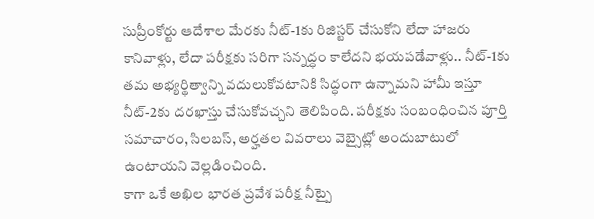సుప్రీంకోర్టు ఆదేశాల మేరకు నీట్-1కు రిజిస్టర్ చేసుకోని లేదా హాజరు కానివాళ్లు, లేదా పరీక్షకు సరిగా సన్నద్ధం కాలేదని భయపడేవాళ్లు.. నీట్-1కు తమ అభ్యర్థిత్వాన్ని వదులుకోవటానికి సిద్ధంగా ఉన్నామని హామీ ఇస్తూ నీట్-2కు దరఖాస్తు చేసుకోవచ్చని తెలిపింది. పరీక్షకు సంబంధించిన పూర్తి సమాచారం, సిలబస్, అర్హతల వివరాలు వెబ్సైట్లో అందుబాటులో ఉంటాయని వెల్లడించింది.
కాగా ఒకే అఖిల భారత ప్రవేశ పరీక్ష నీట్పై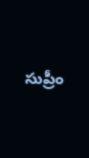సుప్రీం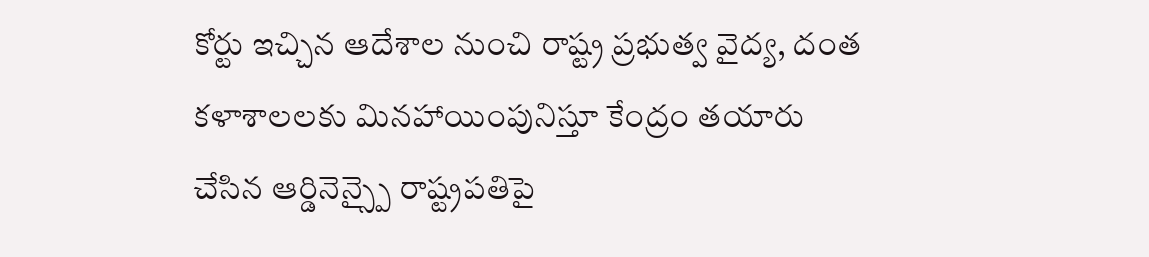కోర్టు ఇచ్చిన ఆదేశాల నుంచి రాష్ట్ర ప్రభుత్వ వైద్య, దంత కళాశాలలకు మినహాయింపునిస్తూ కేంద్రం తయారు చేసిన ఆర్డినెన్స్పై రాష్ట్రపతిపై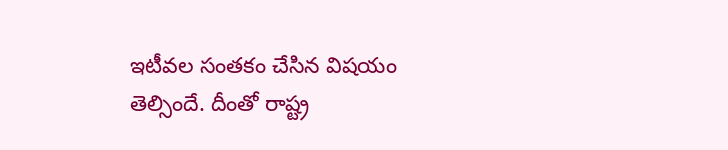ఇటీవల సంతకం చేసిన విషయం తెల్సిందే. దీంతో రాష్ట్ర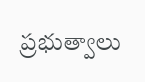ప్రభుత్వాలు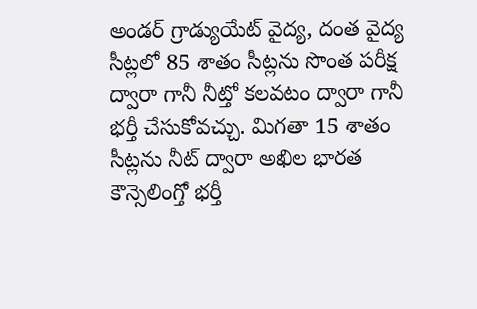అండర్ గ్రాడ్యుయేట్ వైద్య, దంత వైద్య సీట్లలో 85 శాతం సీట్లను సొంత పరీక్ష ద్వారా గానీ నీట్తో కలవటం ద్వారా గానీ భర్తీ చేసుకోవచ్చు. మిగతా 15 శాతం సీట్లను నీట్ ద్వారా అఖిల భారత కౌన్సెలింగ్తో భర్తీ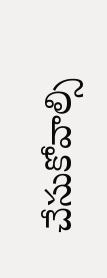చేసుకోవాల్సి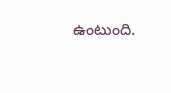ఉంటుంది.